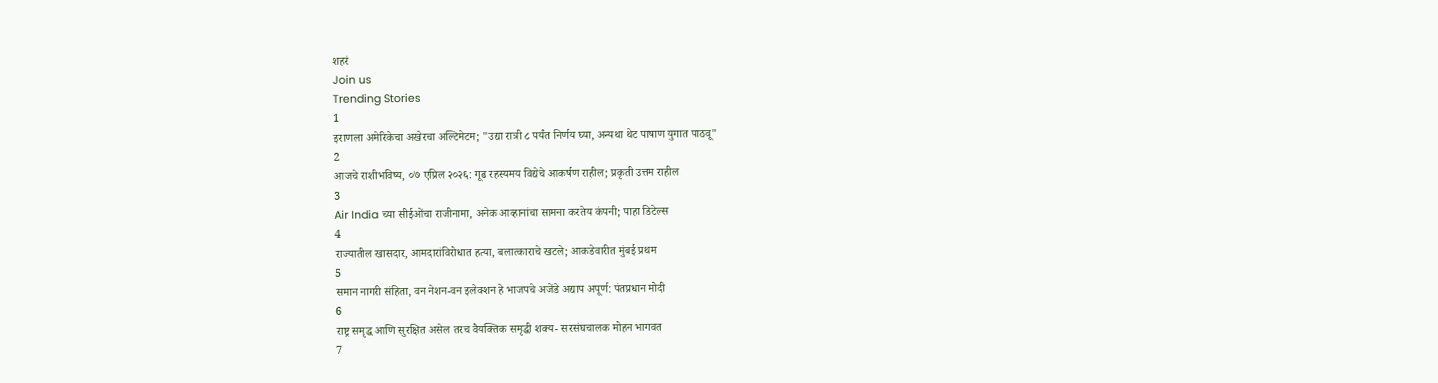शहरं
Join us
Trending Stories
1
इराणला अमेरिकेचा अखेरचा अल्टिमेटम; "उद्या रात्री ८ पर्यंत निर्णय घ्या, अन्यथा थेट पाषाण युगात पाठवू"
2
आजचे राशीभविष्य, ०७ एप्रिल २०२६: गूढ रहस्यमय विद्येचे आकर्षण राहील; प्रकृती उत्तम राहील
3
Air India च्या सीईओंचा राजीनामा, अनेक आव्हानांचा सामना करतेय कंपनी; पाहा डिटेल्स
4
राज्यातील खासदार, आमदारांविरोधात हत्या, बलात्काराचे खटले; आकडेवारीत मुंबई प्रथम
5
समान नागरी संहिता, वन नेशन-वन इलेक्शन हे भाजपचे अजेंडे अद्याप अपूर्ण: पंतप्रधान मोदी
6
राष्ट्र समृद्ध आणि सुरक्षित असेल तरच वैयक्तिक समृद्धी शक्य- सरसंघचालक मोहन भागवत
7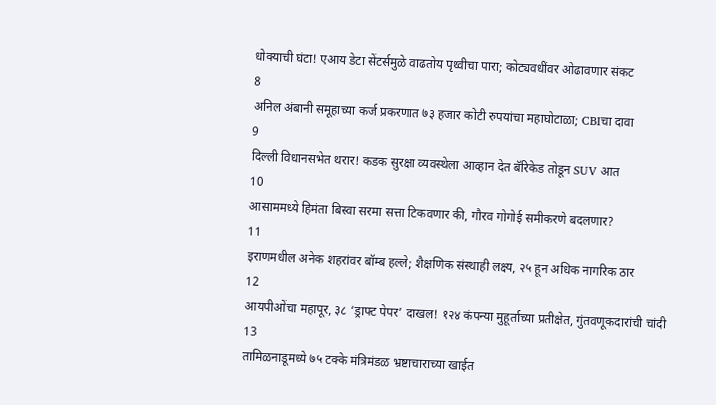धोक्याची घंटा! एआय डेटा सेंटर्समुळे वाढतोय पृथ्वीचा पारा; कोट्यवधींवर ओढावणार संकट
8
अनिल अंबानी समूहाच्या कर्ज प्रकरणात ७३ हजार कोटी रुपयांचा महाघोटाळा; CBIचा दावा
9
दिल्ली विधानसभेत थरार! कडक सुरक्षा व्यवस्थेला आव्हान देत बॅरिकेड तोडून SUV आत
10
आसाममध्ये हिमंता बिस्वा सरमा सत्ता टिकवणार की, गौरव गोगोई समीकरणे बदलणार?
11
इराणमधील अनेक शहरांवर बॉम्ब हल्ले; शैक्षणिक संस्थाही लक्ष्य, २५ हून अधिक नागरिक ठार
12
आयपीओंचा महापूर, ३८ ‘ड्राफ्ट पेपर’ दाखल! १२४ कंपन्या मुहूर्ताच्या प्रतीक्षेत, गुंतवणूकदारांची चांदी
13
तामिळनाडूमध्ये ७५ टक्के मंत्रिमंडळ भ्रष्टाचाराच्या खाईत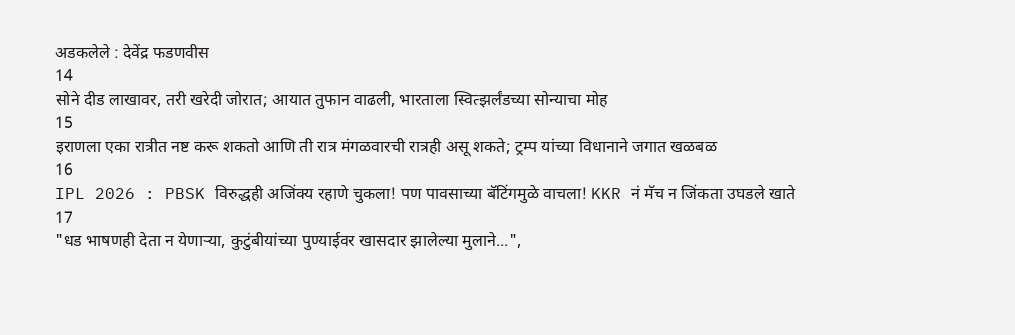अडकलेले : देवेंद्र फडणवीस
14
सोने दीड लाखावर, तरी खरेदी जोरात; आयात तुफान वाढली, भारताला स्वित्झर्लंडच्या सोन्याचा मोह
15
इराणला एका रात्रीत नष्ट करू शकतो आणि ती रात्र मंगळवारची रात्रही असू शकते; ट्रम्प यांच्या विधानाने जगात खळबळ
16
IPL 2026 : PBSK विरुद्धही अजिंक्य रहाणे चुकला! पण पावसाच्या बॅटिंगमुळे वाचला! KKR नं मॅच न जिंकता उघडले खाते
17
"धड भाषणही देता न येणाऱ्या, कुटुंबीयांच्या पुण्याईवर खासदार झालेल्या मुलाने...",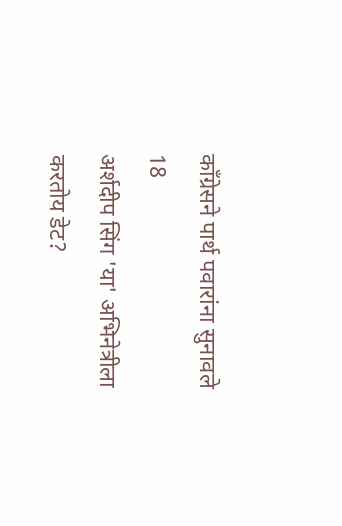काँग्रेसने पार्थ पवारांना सुनावले
18
अर्शदीप सिंग 'या' अभिनेत्रीला करतोय डेट?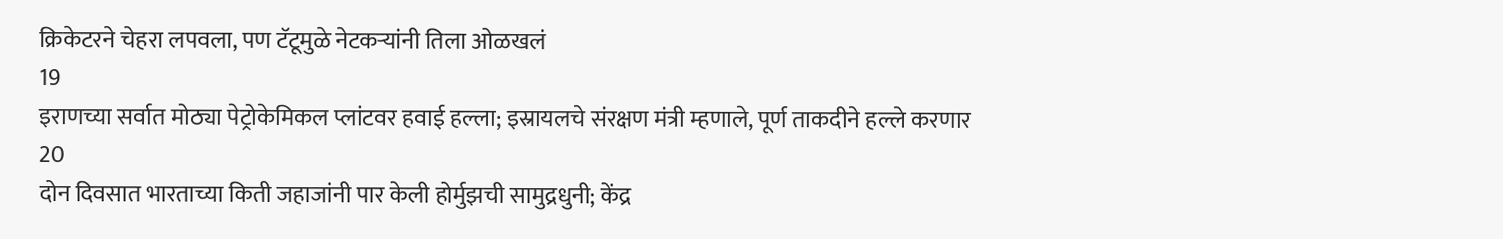क्रिकेटरने चेहरा लपवला, पण टॅटूमुळे नेटकऱ्यांनी तिला ओळखलं
19
इराणच्या सर्वात मोठ्या पेट्रोकेमिकल प्लांटवर हवाई हल्ला; इस्रायलचे संरक्षण मंत्री म्हणाले, पूर्ण ताकदीने हल्ले करणार
20
दोन दिवसात भारताच्या किती जहाजांनी पार केली होर्मुझची सामुद्रधुनी; केंद्र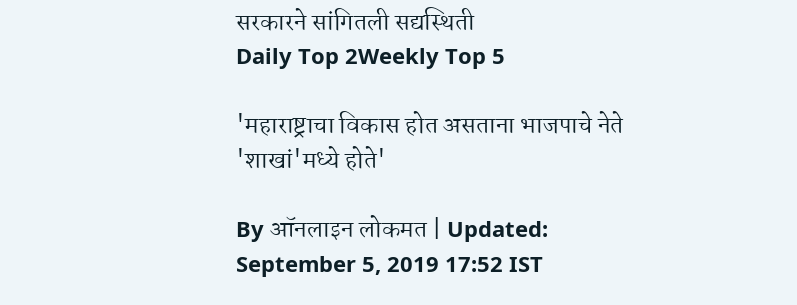सरकारने सांगितली सद्यस्थिती
Daily Top 2Weekly Top 5

'महाराष्ट्राचा विकास होत असताना भाजपाचे नेते 'शाखां'मध्ये होते'

By ऑनलाइन लोकमत | Updated: September 5, 2019 17:52 IST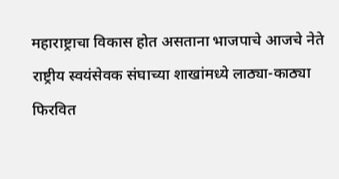महाराष्ट्राचा विकास होत असताना भाजपाचे आजचे नेते राष्ट्रीय स्वयंसेवक संघाच्या शाखांमध्ये लाठ्या-काठ्या फिरवित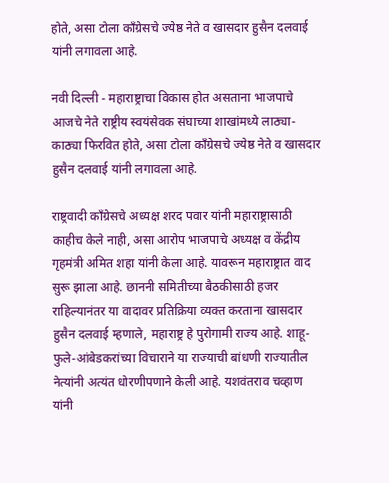होते, असा टोला काँग्रेसचे ज्येष्ठ नेते व खासदार हुसैन दलवाई यांनी लगावला आहे.

नवी दिल्ली - महाराष्ट्राचा विकास होत असताना भाजपाचे आजचे नेते राष्ट्रीय स्वयंसेवक संघाच्या शाखांमध्ये लाठ्या-काठ्या फिरवित होते, असा टोला काँग्रेसचे ज्येष्ठ नेते व खासदार हुसैन दलवाई यांनी लगावला आहे.

राष्ट्रवादी काँग्रेसचे अध्यक्ष शरद पवार यांनी महाराष्ट्रासाठी काहीच केले नाही, असा आरोप भाजपाचे अध्यक्ष व केंद्रीय गृहमंत्री अमित शहा यांनी केला आहे. यावरून महाराष्ट्रात वाद सुरू झाला आहे. छाननी समितीच्या बैठकीसाठी हजर राहिल्यानंतर या वादावर प्रतिक्रिया व्यक्त करताना खासदार हुसैन दलवाई म्हणाले, महाराष्ट्र हे पुरोगामी राज्य आहे. शाहू-फुले-आंबेडकरांच्या विचाराने या राज्याची बांधणी राज्यातील नेत्यांनी अत्यंत धोरणीपणाने केली आहे. यशवंतराव चव्हाण यांनी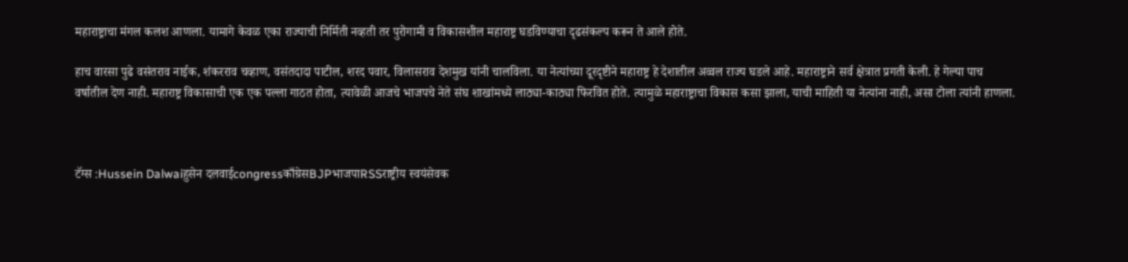महाराष्ट्राचा मंगल कलश आणला. यामागे केवळ एका राज्याची निर्मिती नव्हती तर पुरोगामी व विकासशील महाराष्ट्र घडविण्याचा दृढसंकल्प करून ते आले होते.

हाच वारसा पुढे वसंतराव नाईक, शंकरराव चव्हाण, वसंतदादा पाटील, शरद पवार, विलासराव देशमुख यांनी चालविला. या नेत्यांच्या दूरदृष्टीने महाराष्ट्र हे देशातील अव्वल राज्य घडले आहे. महाराष्ट्राने सर्व क्षेत्रात प्रगती केली. हे गेल्या पाच वर्षातील देण नाही. महाराष्ट्र विकासाची एक एक पल्ला गाठत होता, त्यावेळी आजचे भाजपचे नेते संघ शाखांमध्ये लाठ्या-काठ्या फिरवित होते. त्यामुळे महाराष्ट्राचा विकास कसा झाला, याची माहिती या नेत्यांना नाही, असा टोला त्यांनी हाणला.



टॅग्स :Hussein Dalwaiहुसेन दलवाईcongressकाँग्रेसBJPभाजपाRSSराष्ट्रीय स्वयंसेवक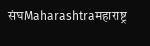संघMaharashtraमहाराष्ट्र